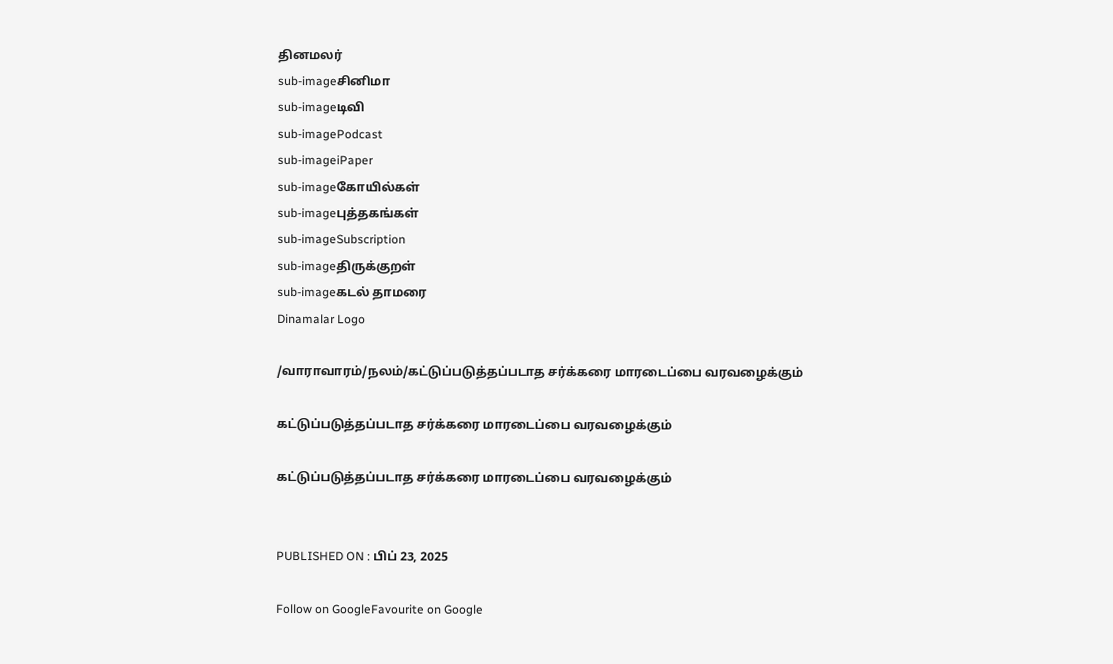தினமலர்
sub-imageசினிமா
sub-imageடிவி
sub-imagePodcast
sub-imageiPaper
sub-imageகோயில்கள்
sub-imageபுத்தகங்கள்
sub-imageSubscription
sub-imageதிருக்குறள்
sub-imageகடல் தாமரை
Dinamalar Logo

/வாராவாரம்/நலம்/கட்டுப்படுத்தப்படாத சர்க்கரை மாரடைப்பை வரவழைக்கும்

கட்டுப்படுத்தப்படாத சர்க்கரை மாரடைப்பை வரவழைக்கும்

கட்டுப்படுத்தப்படாத சர்க்கரை மாரடைப்பை வரவழைக்கும்


PUBLISHED ON : பிப் 23, 2025

Follow on GoogleFavourite on Google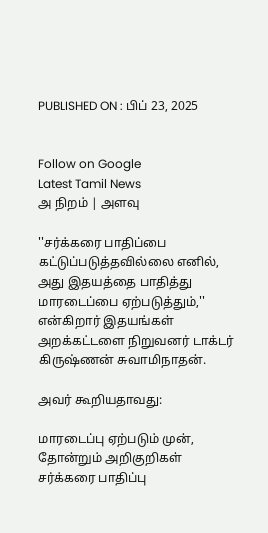PUBLISHED ON : பிப் 23, 2025


Follow on Google
Latest Tamil News
அ நிறம் | அளவு

''சர்க்கரை பாதிப்பை கட்டுப்படுத்தவில்லை எனில், அது இதயத்தை பாதித்து மாரடைப்பை ஏற்படுத்தும்,'' என்கிறார் இதயங்கள் அறக்கட்டளை நிறுவனர் டாக்டர் கிருஷ்ணன் சுவாமிநாதன்.

அவர் கூறியதாவது:

மாரடைப்பு ஏற்படும் முன், தோன்றும் அறிகுறிகள் சர்க்கரை பாதிப்பு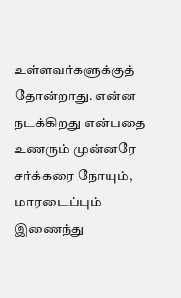உள்ளவர்களுக்குத் தோன்றாது. என்ன நடக்கிறது என்பதை உணரும் முன்னரே சர்க்கரை நோயும், மாரடைப்பும் இணைந்து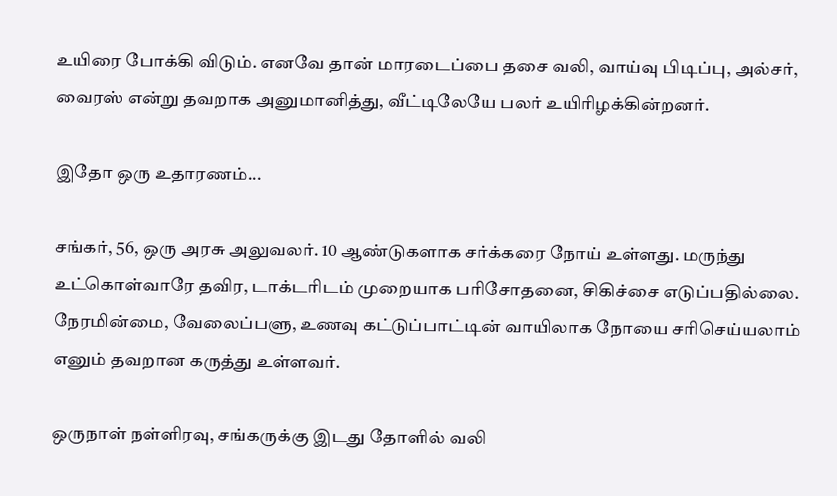உயிரை போக்கி விடும். எனவே தான் மாரடைப்பை தசை வலி, வாய்வு பிடிப்பு, அல்சர், வைரஸ் என்று தவறாக அனுமானித்து, வீட்டிலேயே பலர் உயிரிழக்கின்றனர்.

இதோ ஒரு உதாரணம்...

சங்கர், 56, ஒரு அரசு அலுவலர். 10 ஆண்டுகளாக சர்க்கரை நோய் உள்ளது. மருந்து உட்கொள்வாரே தவிர, டாக்டரிடம் முறையாக பரிசோதனை, சிகிச்சை எடுப்பதில்லை. நேரமின்மை, வேலைப்பளு, உணவு கட்டுப்பாட்டின் வாயிலாக நோயை சரிசெய்யலாம் எனும் தவறான கருத்து உள்ளவர்.

ஒருநாள் நள்ளிரவு, சங்கருக்கு இடது தோளில் வலி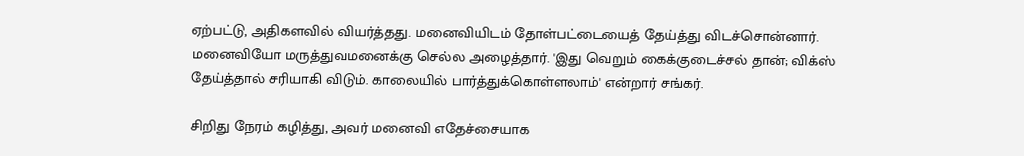ஏற்பட்டு, அதிகளவில் வியர்த்தது. மனைவியிடம் தோள்பட்டையைத் தேய்த்து விடச்சொன்னார். மனைவியோ மருத்துவமனைக்கு செல்ல அழைத்தார். 'இது வெறும் கைக்குடைச்சல் தான்; விக்ஸ் தேய்த்தால் சரியாகி விடும். காலையில் பார்த்துக்கொள்ளலாம்' என்றார் சங்கர்.

சிறிது நேரம் கழித்து, அவர் மனைவி எதேச்சையாக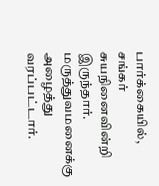பார்க்கையில், சங்கர் சுயநினைவின்றி இருந்தார். மருத்துவமனைக்கு அழைத்து வரப்பட்டார்.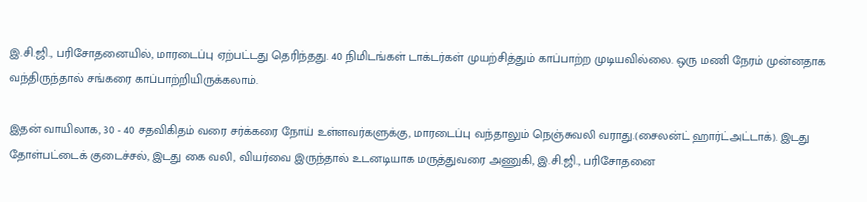இ.சி.ஜி., பரிசோதனையில், மாரடைப்பு ஏற்பட்டது தெரிந்தது. 40 நிமிடங்கள் டாக்டர்கள் முயற்சித்தும் காப்பாற்ற முடியவில்லை. ஒரு மணி நேரம் முன்னதாக வந்திருந்தால் சங்கரை காப்பாற்றியிருக்கலாம்.

இதன் வாயிலாக, 30 - 40 சதவிகிதம் வரை சர்க்கரை நோய் உள்ளவர்களுக்கு, மாரடைப்பு வந்தாலும் நெஞ்சுவலி வராது.(சைலன்ட் ஹார்ட்அட்டாக்). இடது தோள்பட்டைக் குடைச்சல், இடது கை வலி, வியர்வை இருந்தால் உடனடியாக மருத்துவரை அணுகி, இ.சி.ஜி., பரிசோதனை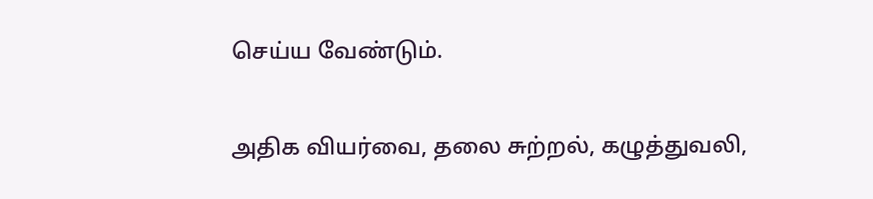செய்ய வேண்டும்.

அதிக வியர்வை, தலை சுற்றல், கழுத்துவலி,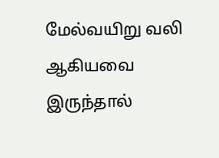மேல்வயிறு வலி ஆகியவை இருந்தால்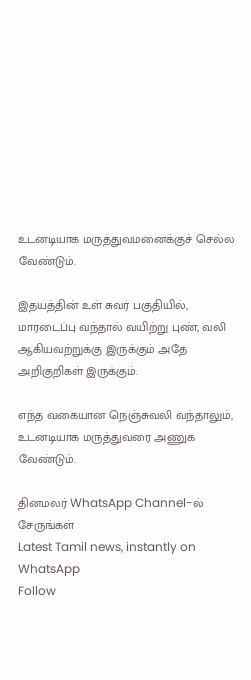உடனடியாக மருத்துவமனைக்குச் செல்ல வேண்டும்.

இதயத்தின் உள் சுவர் பகுதியில், மாரடைப்பு வந்தால் வயிற்று புண், வலி ஆகியவற்றுக்கு இருக்கும் அதே அறிகுறிகள் இருக்கும்.

எந்த வகையான நெஞ்சுவலி வந்தாலும், உடனடியாக மருத்துவரை அணுக வேண்டும்.

தினமலர் WhatsApp Channel-ல் சேருங்கள்
Latest Tamil news, instantly on WhatsApp
Follow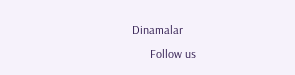Dinamalar
      Follow us